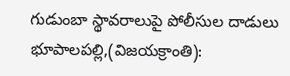గుడుంబా స్థావరాలుపై పోలీసుల దాడులు
భూపాలపల్లి,(విజయక్రాంతి):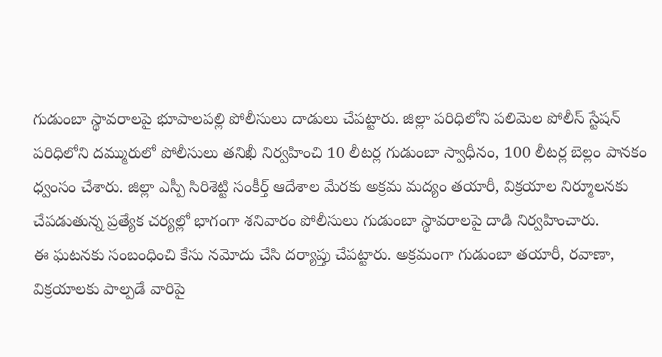గుడుంబా స్థావరాలపై భూపాలపల్లి పోలీసులు దాడులు చేపట్టారు. జిల్లా పరిధిలోని పలిమెల పోలీస్ స్టేషన్ పరిధిలోని దమ్మురులో పోలీసులు తనిఖీ నిర్వహించి 10 లీటర్ల గుడుంబా స్వాధీనం, 100 లీటర్ల బెల్లం పానకం ధ్వంసం చేశారు. జిల్లా ఎస్పీ సిరిశెట్టి సంకీర్త్ ఆదేశాల మేరకు అక్రమ మద్యం తయారీ, విక్రయాల నిర్మూలనకు చేపడుతున్న ప్రత్యేక చర్యల్లో భాగంగా శనివారం పోలీసులు గుడుంబా స్థావరాలపై దాడి నిర్వహించారు.
ఈ ఘటనకు సంబంధించి కేసు నమోదు చేసి దర్యాప్తు చేపట్టారు. అక్రమంగా గుడుంబా తయారీ, రవాణా, విక్రయాలకు పాల్పడే వారిపై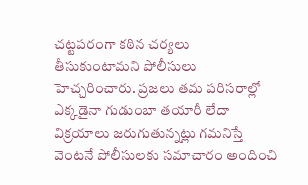చట్టపరంగా కఠిన చర్యలు తీసుకుంటామని పోలీసులు హెచ్చరించారు. ప్రజలు తమ పరిసరాల్లో ఎక్కడైనా గుడుంబా తయారీ లేదా విక్రయాలు జరుగుతున్నట్లు గమనిస్తే వెంటనే పోలీసులకు సమాచారం అందించి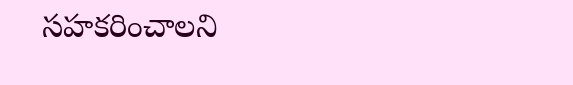సహకరించాలని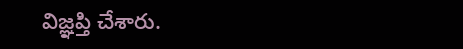విజ్ఞప్తి చేశారు.